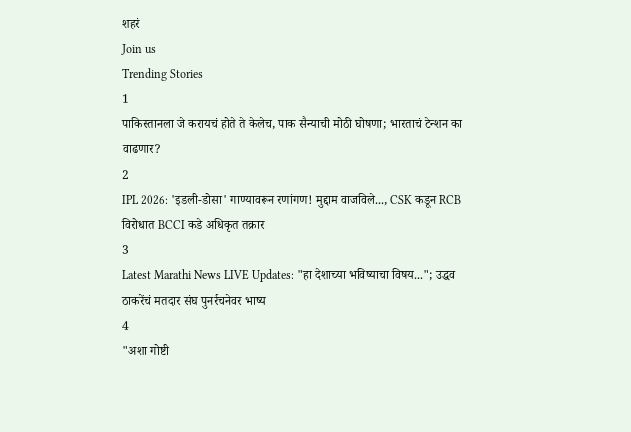शहरं
Join us
Trending Stories
1
पाकिस्तानला जे करायचं होते ते केलेच, पाक सैन्याची मोठी घोषणा; भारताचं टेन्शन का वाढणार?
2
IPL 2026: 'इडली-डोसा' गाण्यावरून रणांगण! मुद्दाम वाजविले..., CSK कडून RCB विरोधात BCCI कडे अधिकृत तक्रार
3
Latest Marathi News LIVE Updates: "हा देशाच्या भविष्याचा विषय..."; उद्धव ठाकरेंचं मतदार संघ पुनर्रचनेवर भाष्य
4
"अशा गोष्टी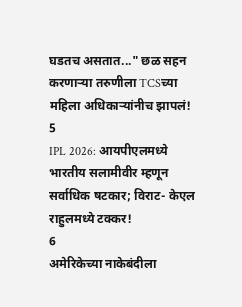घडतच असतात..." छळ सहन करणाऱ्या तरुणीला TCSच्या महिला अधिकाऱ्यांनीच झापलं!
5
IPL 2026: आयपीएलमध्ये भारतीय सलामीवीर म्हणून सर्वाधिक षटकार; विराट- केएल राहुलमध्ये टक्कर!
6
अमेरिकेच्या नाकेबंदीला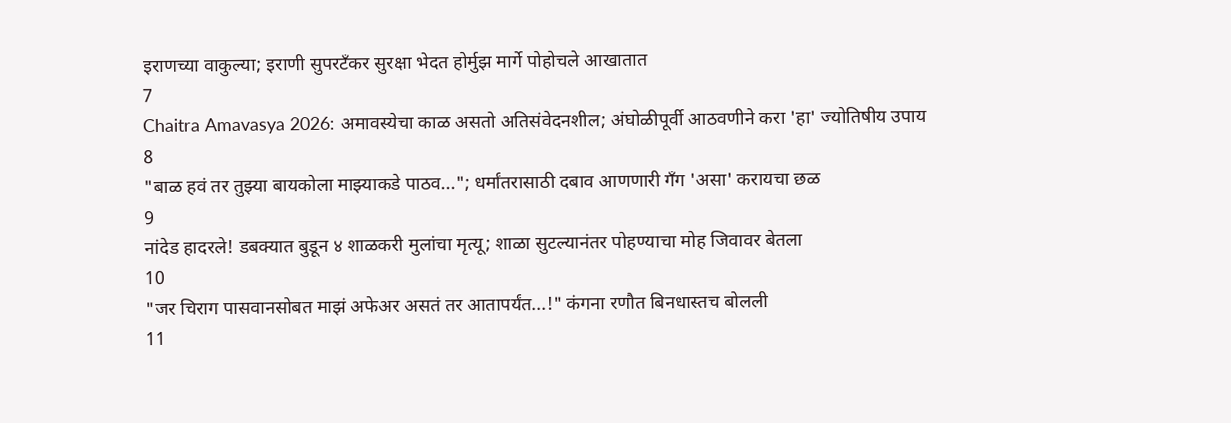इराणच्या वाकुल्या; इराणी सुपरटँकर सुरक्षा भेदत होर्मुझ मार्गे पोहोचले आखातात
7
Chaitra Amavasya 2026: अमावस्येचा काळ असतो अतिसंवेदनशील; अंघोळीपूर्वी आठवणीने करा 'हा' ज्योतिषीय उपाय
8
"बाळ हवं तर तुझ्या बायकोला माझ्याकडे पाठव..."; धर्मांतरासाठी दबाव आणणारी गँग 'असा' करायचा छळ
9
नांदेड हादरले! डबक्यात बुडून ४ शाळकरी मुलांचा मृत्यू; शाळा सुटल्यानंतर पोहण्याचा मोह जिवावर बेतला
10
"जर चिराग पासवानसोबत माझं अफेअर असतं तर आतापर्यंत...!" कंगना रणौत बिनधास्तच बोलली
11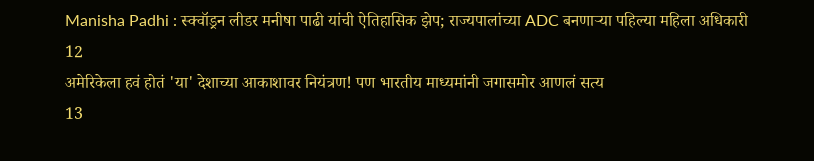Manisha Padhi : स्क्वॉड्रन लीडर मनीषा पाढी यांची ऐतिहासिक झेप; राज्यपालांच्या ADC बनणाऱ्या पहिल्या महिला अधिकारी
12
अमेरिकेला हवं होतं 'या' देशाच्या आकाशावर नियंत्रण! पण भारतीय माध्यमांनी जगासमोर आणलं सत्य
13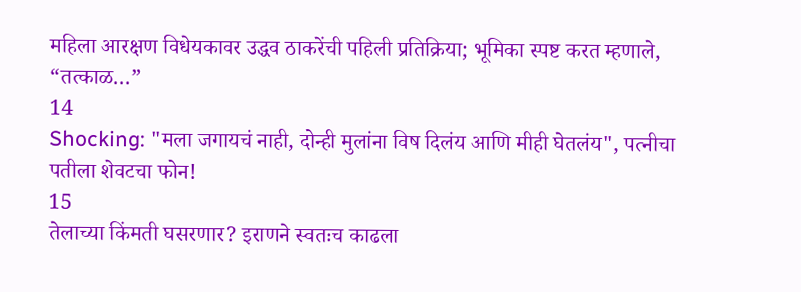महिला आरक्षण विधेयकावर उद्धव ठाकरेंची पहिली प्रतिक्रिया; भूमिका स्पष्ट करत म्हणाले, “तत्काळ…”
14
Shocking: "मला जगायचं नाही, दोन्ही मुलांना विष दिलंय आणि मीही घेतलंय", पत्नीचा पतीला शेवटचा फोन!
15
तेलाच्या किंमती घसरणार? इराणने स्वतःच काढला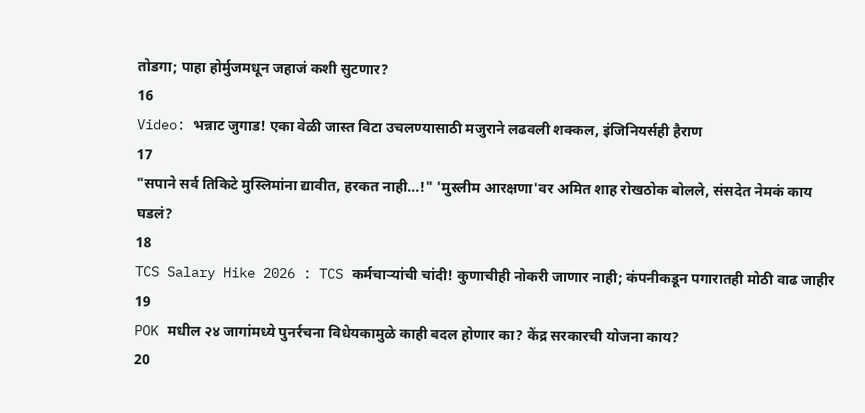तोडगा; पाहा होर्मुजमधून जहाजं कशी सुटणार?
16
Video: भन्नाट जुगाड! एका वेळी जास्त विटा उचलण्यासाठी मजुराने लढवली शक्कल, इंजिनियर्सही हैराण
17
"सपाने सर्व तिकिटे मुस्लिमांना द्यावीत, हरकत नाही...!" 'मुस्लीम आरक्षणा'वर अमित शाह रोखठोक बोलले, संसदेत नेमकं काय घडलं?
18
TCS Salary Hike 2026 : TCS कर्मचाऱ्यांची चांदी! कुणाचीही नोकरी जाणार नाही; कंपनीकडून पगारातही मोठी वाढ जाहीर
19
POK मधील २४ जागांमध्ये पुनर्रचना विधेयकामुळे काही बदल होणार का? केंद्र सरकारची योजना काय?
20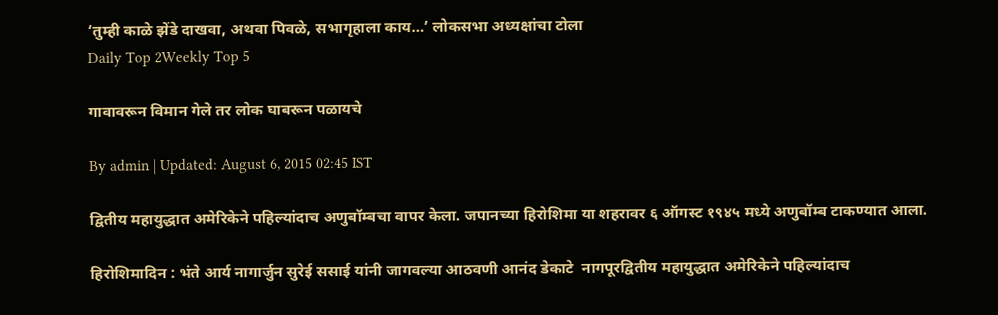‘तुम्ही काळे झेंडे दाखवा, अथवा पिवळे, सभागृहाला काय…’ लोकसभा अध्यक्षांचा टोला
Daily Top 2Weekly Top 5

गावावरून विमान गेले तर लोक घाबरून पळायचे

By admin | Updated: August 6, 2015 02:45 IST

द्वितीय महायुद्धात अमेरिकेने पहिल्यांदाच अणुबॉम्बचा वापर केला. जपानच्या हिरोशिमा या शहरावर ६ ऑगस्ट १९४५ मध्ये अणुबॉम्ब टाकण्यात आला.

हिरोशिमादिन : भंते आर्य नागार्जुन सुरेई ससाई यांनी जागवल्या आठवणी आनंद डेकाटे  नागपूरद्वितीय महायुद्धात अमेरिकेने पहिल्यांदाच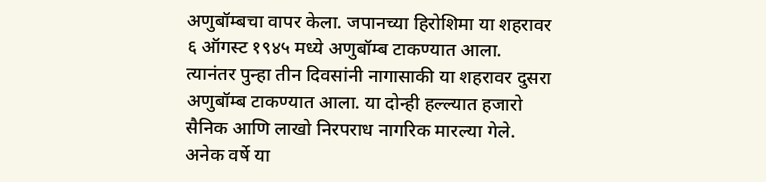अणुबॉम्बचा वापर केला. जपानच्या हिरोशिमा या शहरावर ६ ऑगस्ट १९४५ मध्ये अणुबॉम्ब टाकण्यात आला. त्यानंतर पुन्हा तीन दिवसांनी नागासाकी या शहरावर दुसरा अणुबॉम्ब टाकण्यात आला. या दोन्ही हल्ल्यात हजारो सैनिक आणि लाखो निरपराध नागरिक मारल्या गेले. अनेक वर्षे या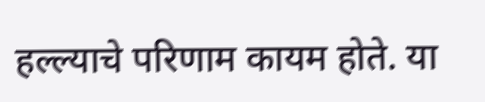हल्ल्याचे परिणाम कायम होते. या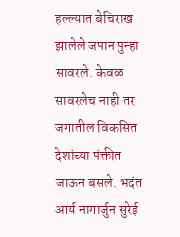हल्ल्यात बेचिराख झालेले जपान पुन्हा सावरले. केवळ सावरलेच नाही तर जगातील विकसित देशांच्या पंक्तीत जाऊन बसले. भदंत आर्य नागार्जुन सुरेई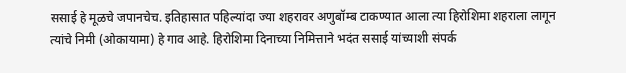ससाई हे मूळचे जपानचेच. इतिहासात पहिल्यांदा ज्या शहरावर अणुबॉम्ब टाकण्यात आला त्या हिरोशिमा शहराला लागून त्यांचे निमी (ओकायामा) हे गाव आहे. हिरोशिमा दिनाच्या निमित्ताने भदंत ससाई यांच्याशी संपर्क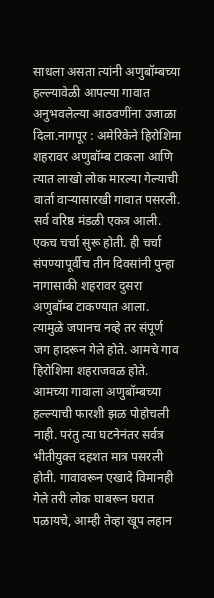साधला असता त्यांनी अणुबॉम्बच्या हल्ल्यावेळी आपल्या गावात अनुभवलेल्या आठवणींना उजाळा दिला.नागपूर : अमेरिकेने हिरोशिमा शहरावर अणुबॉम्ब टाकला आणि त्यात लाखो लोक मारल्या गेल्याची वार्ता वाऱ्यासारखी गावात पसरली. सर्व वरिष्ठ मंडळी एकत्र आली. एकच चर्चा सुरू होती. ही चर्चा संपण्यापूर्वीच तीन दिवसांनी पुन्हा नागासाकी शहरावर दुसरा अणुबॉम्ब टाकण्यात आला. त्यामुळे जपानच नव्हे तर संपूर्ण जग हादरून गेले होते. आमचे गाव हिरोशिमा शहराजवळ होते. आमच्या गावाला अणुबॉम्बच्या हल्ल्याची फारशी झळ पोहोचली नाही. परंतु त्या घटनेनंतर सर्वत्र भीतीयुक्त दहशत मात्र पसरली होती. गावावरून एखादे विमानही गेले तरी लोक घाबरून घरात पळायचे, आम्ही तेव्हा खूप लहान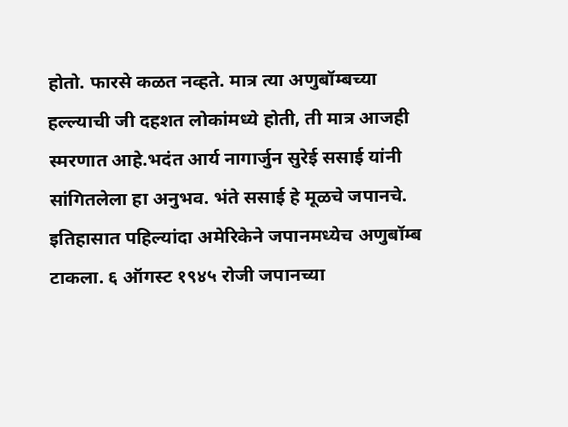होतो. फारसे कळत नव्हते. मात्र त्या अणुबॉम्बच्या हल्ल्याची जी दहशत लोकांमध्ये होती, ती मात्र आजही स्मरणात आहे.भदंत आर्य नागार्जुन सुरेई ससाई यांनी सांगितलेला हा अनुभव. भंते ससाई हे मूळचे जपानचे. इतिहासात पहिल्यांदा अमेरिकेने जपानमध्येच अणुबॉम्ब टाकला. ६ ऑगस्ट १९४५ रोजी जपानच्या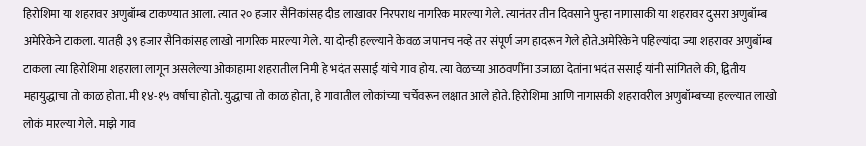हिरोशिमा या शहरावर अणुबॉम्ब टाकण्यात आला. त्यात २० हजार सैनिकांसह दीड लाखावर निरपराध नागरिक मारल्या गेले. त्यानंतर तीन दिवसाने पुन्हा नागासाकी या शहरावर दुसरा अणुबॉम्ब अमेरिकेने टाकला. यातही ३९ हजार सैनिकांसह लाखो नागरिक मारल्या गेले. या दोन्ही हल्ल्याने केवळ जपानच नव्हे तर संपूर्ण जग हादरून गेले होते.अमेरिकेने पहिल्यांदा ज्या शहरावर अणुबॉम्ब टाकला त्या हिरोशिमा शहराला लागून असलेल्या ओकाहामा शहरातील निमी हे भदंत ससाई यांचे गाव होय. त्या वेळच्या आठवणींना उजाळा देतांना भदंत ससाई यांनी सांगितले की, द्वितीय महायुद्धाचा तो काळ होता. मी १४-१५ वर्षाचा होतो. युद्धाचा तो काळ होता, हे गावातील लोकांच्या चर्चेवरून लक्षात आले होते. हिरोशिमा आणि नागासकी शहरावरील अणुबॉम्बच्या हल्ल्यात लाखो लोकं मारल्या गेले. माझे गाव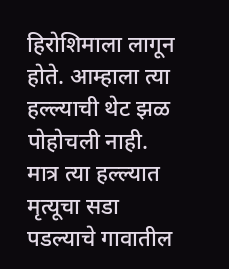हिरोशिमाला लागून होते. आम्हाला त्या हल्ल्याची थेट झळ पोहोचली नाही. मात्र त्या हल्ल्यात मृत्यूचा सडा पडल्याचे गावातील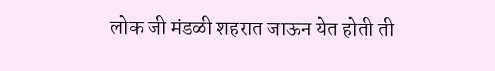लोक जी मंडळी शहरात जाऊन येत होती ती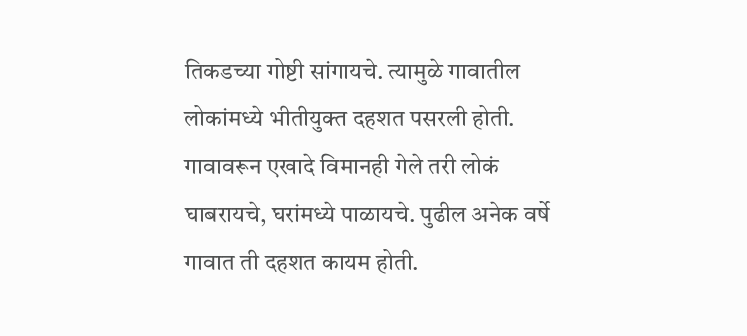तिकडच्या गोष्टी सांगायचे. त्यामुळे गावातील लोकांमध्ये भीतीयुक्त दहशत पसरली होती. गावावरून एखादे विमानही गेले तरी लोकं घाबरायचे, घरांमध्ये पाळायचे. पुढील अनेक वर्षे गावात ती दहशत कायम होती.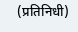(प्रतिनिधी)